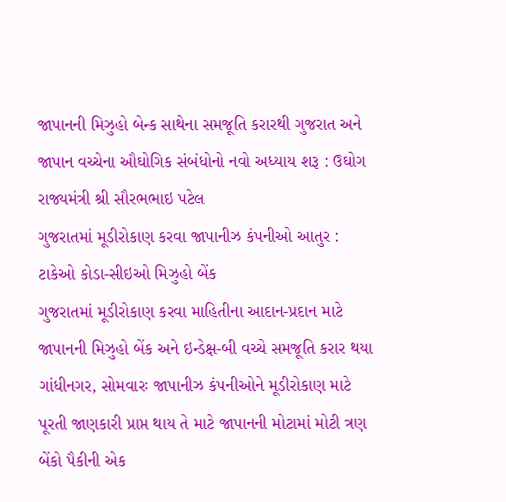જાપાનની મિઝુહો બેન્ક સાથેના સમજૂતિ કરારથી ગુજરાત અને જાપાન વચ્ચેના ઔઘોગિક સંબંધોનો નવો અધ્યાય શરૂ : ઉઘોગ રાજ્યમંત્રી શ્રી સૌરભભાઇ પટેલ
ગુજરાતમાં મૂડીરોકાણ કરવા જાપાનીઝ કંપનીઓ આતુર : ટાકેઓ કોડા-સીઇઓ મિઝુહો બેંક
ગુજરાતમાં મૂડીરોકાણ કરવા માહિતીના આદાન-પ્રદાન માટે જાપાનની મિઝુહો બેંક અને ઇન્ડેક્ષ-બી વચ્ચે સમજૂતિ કરાર થયા
ગાંધીનગર, સોમવારઃ જાપાનીઝ કંપનીઓને મૂડીરોકાણ માટે પૂરતી જાણકારી પ્રાપ્ત થાય તે માટે જાપાનની મોટામાં મોટી ત્રણ બેંકો પૈકીની એક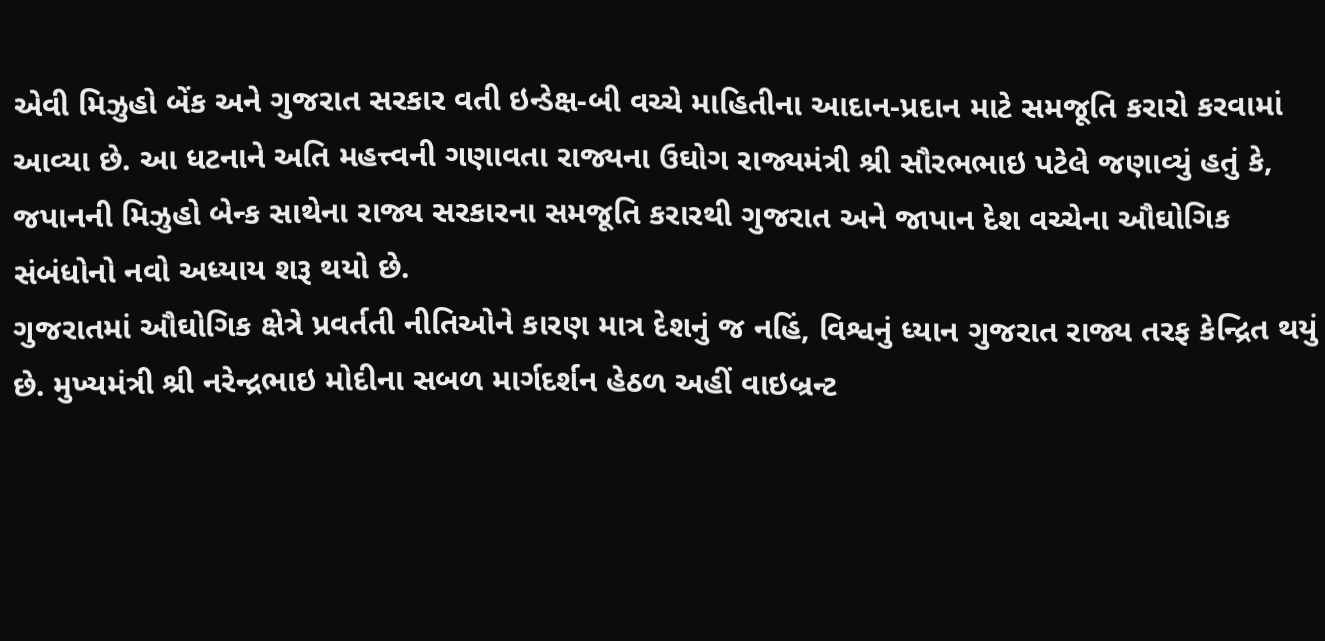એવી મિઝુહો બેંક અને ગુજરાત સરકાર વતી ઇન્ડેક્ષ-બી વચ્ચે માહિતીના આદાન-પ્રદાન માટે સમજૂતિ કરારો કરવામાં આવ્યા છે. આ ધટનાને અતિ મહત્ત્વની ગણાવતા રાજ્યના ઉઘોગ રાજ્યમંત્રી શ્રી સૌરભભાઇ પટેલે જણાવ્યું હતું કે, જપાનની મિઝુહો બેન્ક સાથેના રાજ્ય સરકારના સમજૂતિ કરારથી ગુજરાત અને જાપાન દેશ વચ્ચેના ઔઘોગિક સંબંધોનો નવો અધ્યાય શરૂ થયો છે.
ગુજરાતમાં ઔઘોગિક ક્ષેત્રે પ્રવર્તતી નીતિઓને કારણ માત્ર દેશનું જ નહિં, વિશ્વનું ધ્યાન ગુજરાત રાજ્ય તરફ કેન્દ્રિત થયું છે. મુખ્યમંત્રી શ્રી નરેન્દ્રભાઇ મોદીના સબળ માર્ગદર્શન હેઠળ અહીં વાઇબ્રન્ટ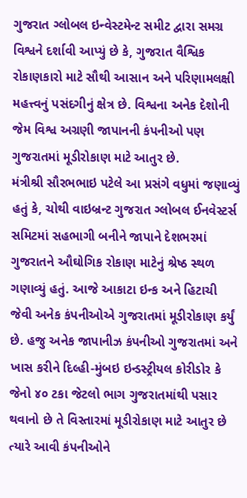ગુજરાત ગ્લોબલ ઇન્વેસ્ટમેન્ટ સમીટ દ્વારા સમગ્ર વિશ્વને દર્શાવી આપ્યું છે કે, ગુજરાત વૈશ્વિક રોકાણકારો માટે સૌથી આસાન અને પરિણામલક્ષી મહત્ત્વનું પસંદગીનું ક્ષેત્ર છે. વિશ્વના અનેક દેશોની જેમ વિશ્વ અગ્રણી જાપાનની કંપનીઓ પણ ગુજરાતમાં મૂડીરોકાણ માટે આતુર છે.
મંત્રીશ્રી સૌરભભાઇ પટેલે આ પ્રસંગે વધુમાં જણાવ્યું હતું કે, ચોથી વાઇબ્રન્ટ ગુજરાત ગ્લોબલ ઈનવેસ્ટર્સ સમિટમાં સહભાગી બનીને જાપાને દેશભરમાં ગુજરાતને ઔઘોગિક રોકાણ માટેનું શ્રેષ્ઠ સ્થળ ગણાવ્યું હતું. આજે આકાટા ઇન્ક અને હિટાચી જેવી અનેક કંપનીઓએ ગુજરાતમાં મૂડીરોકાણ કર્યું છે. હજુ અનેક જાપાનીઝ કંપનીઓ ગુજરાતમાં અને ખાસ કરીને દિલ્હી-મુંબઇ ઇન્ડસ્ટ્રીયલ કોરીડોર કે જેનો ૪૦ ટકા જેટલો ભાગ ગુજરાતમાંથી પસાર થવાનો છે તે વિસ્તારમાં મૂડીરોકાણ માટે આતુર છે ત્યારે આવી કંપનીઓને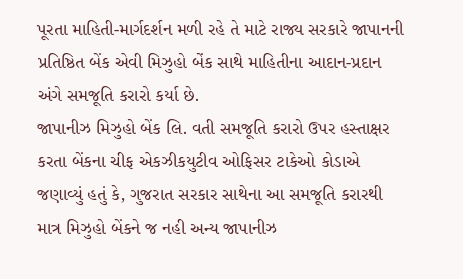પૂરતા માહિતી-માર્ગદર્શન મળી રહે તે માટે રાજ્ય સરકારે જાપાનની પ્રતિષ્ઠિત બેંક એવી મિઝુહો બેંક સાથે માહિતીના આદાન-પ્રદાન અંગે સમજૂતિ કરારો કર્યા છે.
જાપાનીઝ મિઝુહો બેંક લિ. વતી સમજૂતિ કરારો ઉપર હસ્તાક્ષર કરતા બેંકના ચીફ એકઝીકયુટીવ ઓફિસર ટાકેઓ કોડાએ જણાવ્યું હતું કે, ગુજરાત સરકાર સાથેના આ સમજૂતિ કરારથી માત્ર મિઝુહો બેંકને જ નહી અન્ય જાપાનીઝ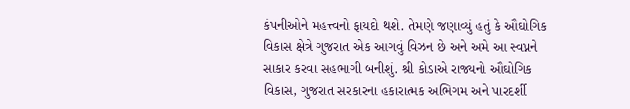કંપનીઓને મહત્ત્વનો ફાયદો થશે. તેમણે જણાવ્યું હતું કે ઔઘોગિક વિકાસ ક્ષેત્રે ગુજરાત એક આગવું વિઝન છે અને અમે આ સ્વપ્નને સાકાર કરવા સહભાગી બનીશું. શ્રી કોડાએ રાજ્યનો ઔઘોગિક વિકાસ, ગુજરાત સરકારના હકારાત્મક અભિગમ અને પારદર્શી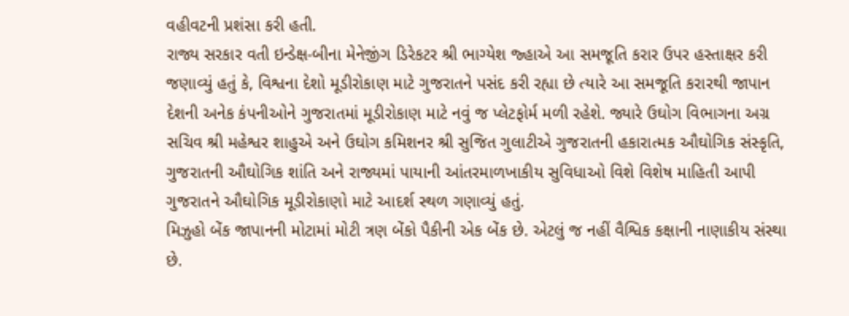વહીવટની પ્રશંસા કરી હતી.
રાજ્ય સરકાર વતી ઇન્ડેક્ષ-બીના મેનેજીંગ ડિરેકટર શ્રી ભાગ્યેશ જ્હાએ આ સમજૂતિ કરાર ઉપર હસ્તાક્ષર કરી જણાવ્યું હતું કે, વિશ્વના દેશો મૂડીરોકાણ માટે ગુજરાતને પસંદ કરી રહ્યા છે ત્યારે આ સમજૂતિ કરારથી જાપાન દેશની અનેક કંપનીઓને ગુજરાતમાં મૂડીરોકાણ માટે નવું જ પ્લેટફોર્મ મળી રહેશે. જ્યારે ઉઘોગ વિભાગના અગ્ર સચિવ શ્રી મહેશ્વર શાહુએ અને ઉઘોગ કમિશનર શ્રી સુજિત ગુલાટીએ ગુજરાતની હકારાત્મક ઔઘોગિક સંસ્કૃતિ, ગુજરાતની ઔઘોગિક શાંતિ અને રાજ્યમાં પાયાની આંતરમાળખાકીય સુવિધાઓ વિશે વિશેષ માહિતી આપી ગુજરાતને ઔઘોગિક મૂડીરોકાણો માટે આદર્શ સ્થળ ગણાવ્યું હતું.
મિઝુહો બેંક જાપાનની મોટામાં મોટી ત્રણ બેંકો પૈકીની એક બેંક છે. એટલું જ નહીં વૈશ્વિક કક્ષાની નાણાકીય સંસ્થા છે.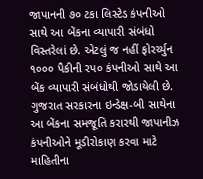જાપાનની ૭૦ ટકા લિસ્ટેડ કંપનીઓ સાથે આ બેંકના વ્યાપારી સંબંધો વિસ્તરેલાં છે. એટલું જ નહીં ફોરર્ચ્યુન ૧૦૦૦ પૈકીની રપ૦ કંપનીઓ સાથે આ બેંક વ્યાપારી સંબંધોથી જોડાયેલી છે. ગુજરાત સરકારના ઇન્ડેક્ષ-બી સાથેના આ બેંકના સમજૂતિ કરારથી જાપાનીઝ કંપનીઓને મૂડીરોકાણ કરવા માટે માહિતીના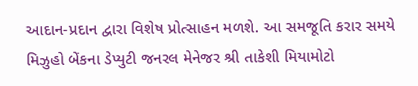આદાન-પ્રદાન દ્વારા વિશેષ પ્રોત્સાહન મળશે. આ સમજૂતિ કરાર સમયે મિઝુહો બેંકના ડેપ્યુટી જનરલ મેનેજર શ્રી તાકેશી મિયામોટો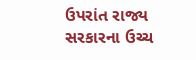ઉપરાંત રાજ્ય સરકારના ઉચ્ચ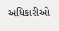અધિકારીઓ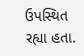ઉપસ્થિત રહ્યા હતા.